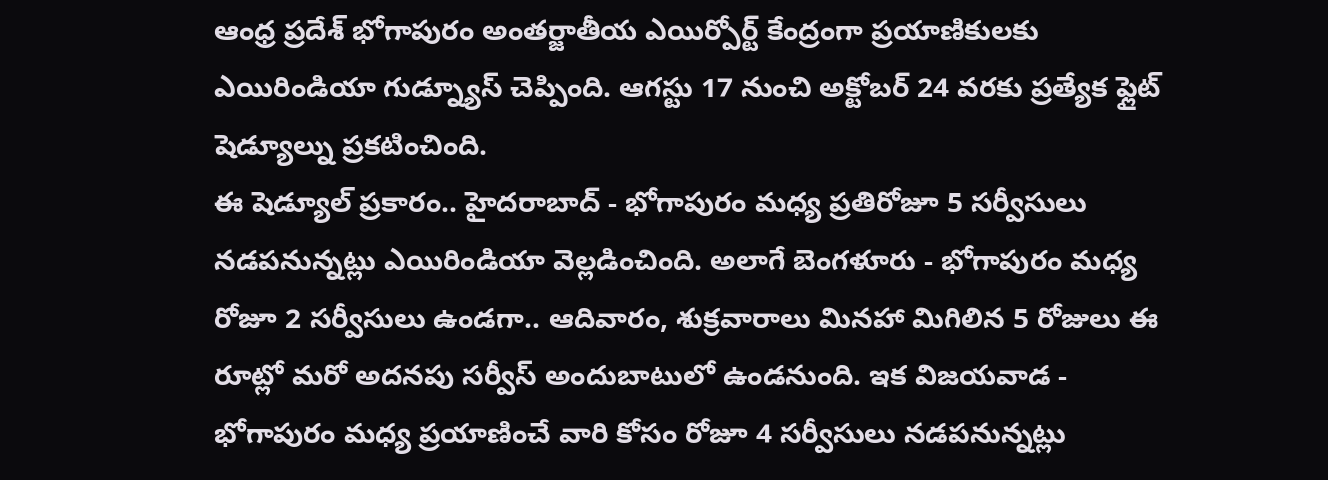ఆంధ్ర ప్రదేశ్ భోగాపురం అంతర్జాతీయ ఎయిర్పోర్ట్ కేంద్రంగా ప్రయాణికులకు ఎయిరిండియా గుడ్న్యూస్ చెప్పింది. ఆగస్టు 17 నుంచి అక్టోబర్ 24 వరకు ప్రత్యేక ఫ్లైట్ షెడ్యూల్ను ప్రకటించింది.
ఈ షెడ్యూల్ ప్రకారం.. హైదరాబాద్ - భోగాపురం మధ్య ప్రతిరోజూ 5 సర్వీసులు నడపనున్నట్లు ఎయిరిండియా వెల్లడించింది. అలాగే బెంగళూరు - భోగాపురం మధ్య రోజూ 2 సర్వీసులు ఉండగా.. ఆదివారం, శుక్రవారాలు మినహా మిగిలిన 5 రోజులు ఈ రూట్లో మరో అదనపు సర్వీస్ అందుబాటులో ఉండనుంది. ఇక విజయవాడ - భోగాపురం మధ్య ప్రయాణించే వారి కోసం రోజూ 4 సర్వీసులు నడపనున్నట్లు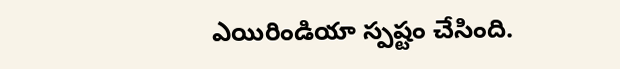ఎయిరిండియా స్పష్టం చేసింది.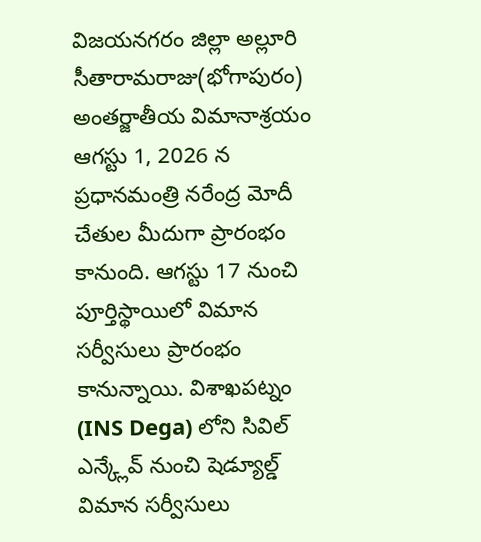విజయనగరం జిల్లా అల్లూరి సీతారామరాజు(భోగాపురం) అంతర్జాతీయ విమానాశ్రయం ఆగస్టు 1, 2026 న ప్రధానమంత్రి నరేంద్ర మోదీ చేతుల మీదుగా ప్రారంభం కానుంది. ఆగస్టు 17 నుంచి పూర్తిస్థాయిలో విమాన సర్వీసులు ప్రారంభం కానున్నాయి. విశాఖపట్నం (INS Dega) లోని సివిల్ ఎన్క్లేవ్ నుంచి షెడ్యూల్డ్ విమాన సర్వీసులు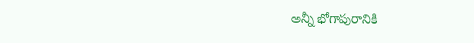అన్నీ భోగాపురానికి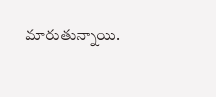మారుతున్నాయి.